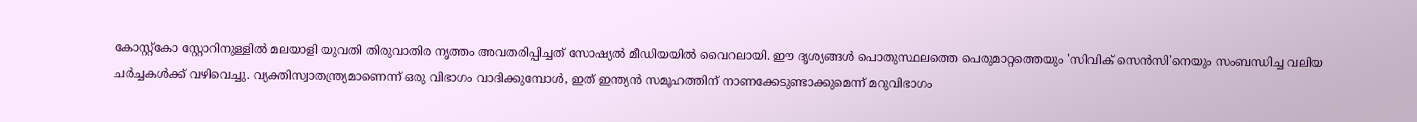കോസ്റ്റ്കോ സ്റ്റോറിനുള്ളിൽ മലയാളി യുവതി തിരുവാതിര നൃത്തം അവതരിപ്പിച്ചത് സോഷ്യൽ മീഡിയയിൽ വൈറലായി. ഈ ദൃശ്യങ്ങൾ പൊതുസ്ഥലത്തെ പെരുമാറ്റത്തെയും 'സിവിക് സെൻസി'നെയും സംബന്ധിച്ച വലിയ ചർച്ചകൾക്ക് വഴിവെച്ചു. വ്യക്തിസ്വാതന്ത്ര്യമാണെന്ന് ഒരു വിഭാഗം വാദിക്കുമ്പോൾ, ഇത് ഇന്ത്യൻ സമൂഹത്തിന് നാണക്കേടുണ്ടാക്കുമെന്ന് മറുവിഭാഗം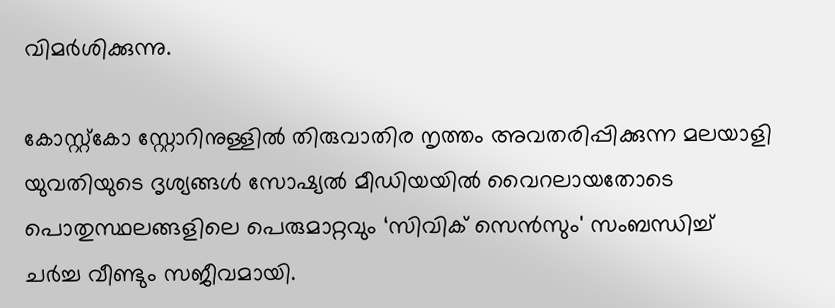വിമർശിക്കുന്നു.

കോസ്റ്റ്കോ സ്റ്റോറിനുള്ളിൽ തിരുവാതിര നൃത്തം അവതരിപ്പിക്കുന്ന മലയാളി യുവതിയുടെ ദൃശ്യങ്ങൾ സോഷ്യൽ മീഡിയയിൽ വൈറലായതോടെ പൊതുസ്ഥലങ്ങളിലെ പെരുമാറ്റവും ‘സിവിക് സെൻസും' സംബന്ധിച്ച് ചർച്ച വീണ്ടും സജീവമായി.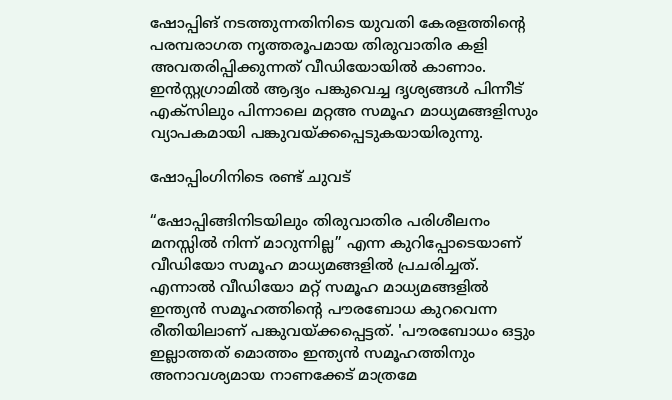ഷോപ്പിങ് നടത്തുന്നതിനിടെ യുവതി കേരളത്തിന്‍റെ പരമ്പരാഗത നൃത്തരൂപമായ തിരുവാതിര കളി അവതരിപ്പിക്കുന്നത് വീഡിയോയിൽ കാണാം. ഇൻസ്റ്റഗ്രാമിൽ ആദ്യം പങ്കുവെച്ച ദൃശ്യങ്ങൾ പിന്നീട് എക്സിലും പിന്നാലെ മറ്റഅ സമൂഹ മാധ്യമങ്ങളിസും വ്യാപകമായി പങ്കുവയ്ക്കപ്പെടുകയായിരുന്നു.

ഷോപ്പിംഗിനിടെ രണ്ട് ചുവട്

“ഷോപ്പിങ്ങിനിടയിലും തിരുവാതിര പരിശീലനം മനസ്സിൽ നിന്ന് മാറുന്നില്ല” എന്ന കുറിപ്പോടെയാണ് വീഡിയോ സമൂഹ മാധ്യമങ്ങളിൽ പ്രചരിച്ചത്. എന്നാൽ വീഡിയോ മറ്റ് സമൂഹ മാധ്യമങ്ങളിൽ ഇന്ത്യൻ സമൂഹത്തിന്‍റെ പൗരബോധ കുറവെന്ന രീതിയിലാണ് പങ്കുവയ്ക്കപ്പെട്ടത്. 'പൗരബോധം ഒട്ടും ഇല്ലാത്തത് മൊത്തം ഇന്ത്യൻ സമൂഹത്തിനും അനാവശ്യമായ നാണക്കേട് മാത്രമേ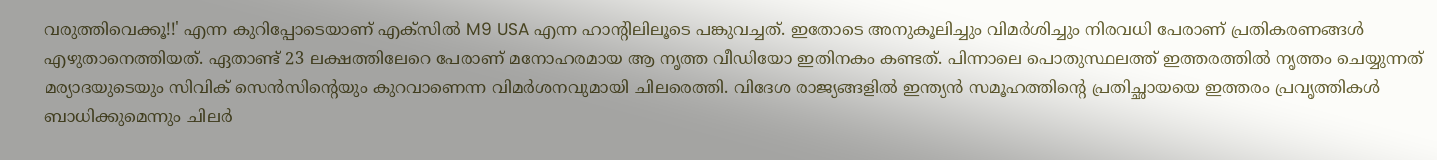വരുത്തിവെക്കൂ!!' എന്ന കുറിപ്പോടെയാണ് എക്സിൽ M9 USA എന്ന ഹാന്‍റിലിലൂടെ പങ്കുവച്ചത്. ഇതോടെ അനുകൂലിച്ചും വിമർശിച്ചും നിരവധി പേരാണ് പ്രതികരണങ്ങൾ എഴുതാനെത്തിയത്. ഏതാണ്ട് 23 ലക്ഷത്തിലേറെ പേരാണ് മനോഹരമായ ആ നൃത്ത വീഡിയോ ഇതിനകം കണ്ടത്. പിന്നാലെ പൊതുസ്ഥലത്ത് ഇത്തരത്തിൽ നൃത്തം ചെയ്യുന്നത് മര്യാദയുടെയും സിവിക് സെൻസിന്‍റെയും കുറവാണെന്ന വിമർശനവുമായി ചിലരെത്തി. വിദേശ രാജ്യങ്ങളിൽ ഇന്ത്യൻ സമൂഹത്തിന്‍റെ പ്രതിച്ഛായയെ ഇത്തരം പ്രവൃത്തികൾ ബാധിക്കുമെന്നും ചിലർ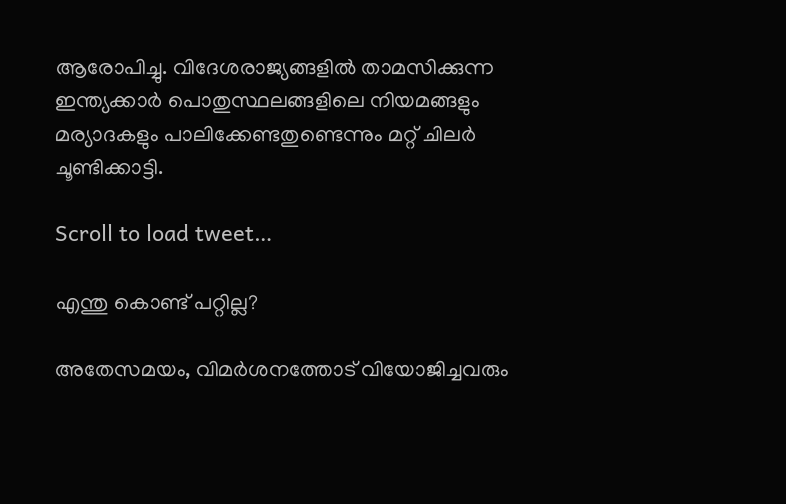ആരോപിച്ചു. വിദേശരാജ്യങ്ങളിൽ താമസിക്കുന്ന ഇന്ത്യക്കാർ പൊതുസ്ഥലങ്ങളിലെ നിയമങ്ങളും മര്യാദകളും പാലിക്കേണ്ടതുണ്ടെന്നും മറ്റ് ചിലർ ചൂണ്ടിക്കാട്ടി.

Scroll to load tweet…

എന്തു കൊണ്ട് പറ്റില്ല?

അതേസമയം, വിമർശനത്തോട് വിയോജിച്ചവരും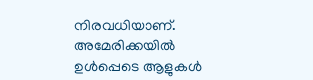നിരവധിയാണ്. അമേരിക്കയിൽ ഉൾപ്പെടെ ആളുകൾ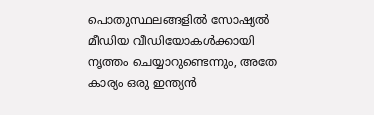പൊതുസ്ഥലങ്ങളിൽ സോഷ്യൽ മീഡിയ വീഡിയോകൾക്കായി നൃത്തം ചെയ്യാറുണ്ടെന്നും, അതേ കാര്യം ഒരു ഇന്ത്യൻ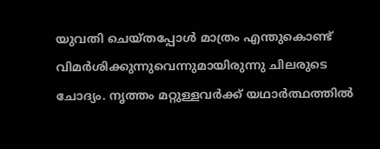യുവതി ചെയ്തപ്പോൾ മാത്രം എന്തുകൊണ്ട് വിമർശിക്കുന്നുവെന്നുമായിരുന്നു ചിലരുടെ ചോദ്യം. നൃത്തം മറ്റുള്ളവർക്ക് യഥാർത്ഥത്തിൽ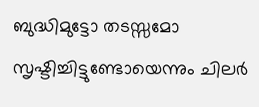ബുദ്ധിമുട്ടോ തടസ്സമോ സൃഷ്ടിച്ചിട്ടുണ്ടോയെന്നും ചിലർ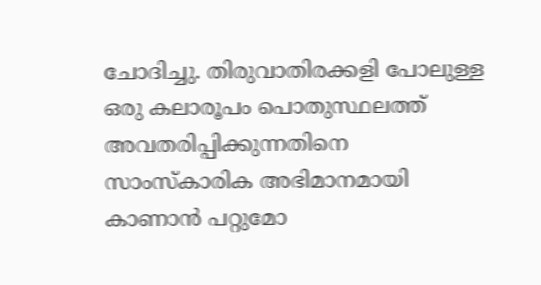ചോദിച്ചു. തിരുവാതിരക്കളി പോലുള്ള ഒരു കലാരൂപം പൊതുസ്ഥലത്ത് അവതരിപ്പിക്കുന്നതിനെ സാംസ്കാരിക അഭിമാനമായി കാണാൻ പറ്റുമോ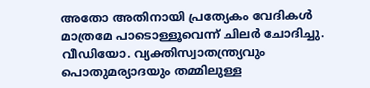അതോ അതിനായി പ്രത്യേകം വേദികൾ മാത്രമേ പാടൊള്ളൂവെന്ന് ചിലർ ചോദിച്ചു. വീഡിയോ. വ്യക്തിസ്വാതന്ത്ര്യവും പൊതുമര്യാദയും തമ്മിലുള്ള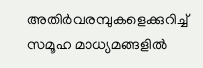അതിർവരമ്പുകളെക്കുറിച്ച് സമൂഹ മാധ്യമങ്ങളിൽ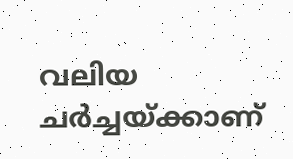വലിയ ചർച്ചയ്ക്കാണ്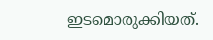ഇടമൊരുക്കിയത്.